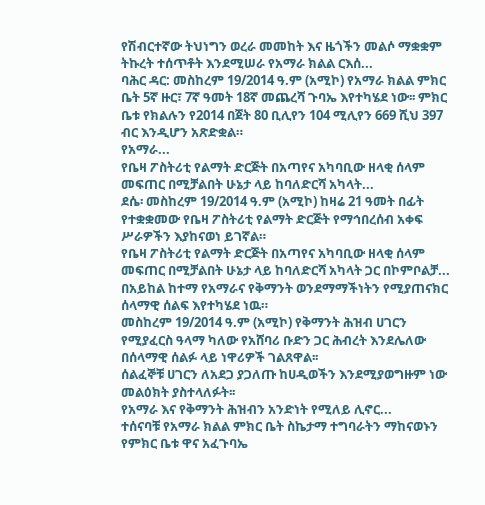የሽብርተኛው ትህነግን ወረራ መመከት እና ዜጎችን መልሶ ማቋቋም ትኩረት ተሰጥቶት እንደሚሠራ የአማራ ክልል ርእሰ...
ባሕር ዳር: መስከረም 19/2014 ዓ.ም (አሚኮ) የአማራ ክልል ምክር ቤት 5ኛ ዙር፣ 7ኛ ዓመት 18ኛ መጨረሻ ጉባኤ እየተካሄደ ነው፡፡ ምክር ቤቱ የክልሉን የ2014 በጀት 80 ቢሊየን 104 ሚሊየን 669 ሺህ 397 ብር እንዲሆን አጽድቋል።
የአማራ...
የቤዛ ፖስትሪቲ የልማት ድርጅት በአጣየና አካባቢው ዘላቂ ሰላም መፍጠር በሚቻልበት ሁኔታ ላይ ከባለድርሻ አካላት...
ደሴ፡ መስከረም 19/2014 ዓ.ም (አሚኮ) ከዛሬ 21 ዓመት በፊት የተቋቋመው የቤዛ ፖስትሪቲ የልማት ድርጅት የማኅበረሰብ አቀፍ ሥራዎችን እያከናወነ ይገኛል።
የቤዛ ፖስትሪቲ የልማት ድርጅት በአጣየና አካባቢው ዘላቂ ሰላም መፍጠር በሚቻልበት ሁኔታ ላይ ከባለድርሻ አካላት ጋር በኮምቦልቻ...
በአይከል ከተማ የአማራና የቅማንት ወንደማማችነትን የሚያጠናክር ሰላማዊ ሰልፍ እየተካሄደ ነዉ።
መስከረም 19/2014 ዓ.ም (አሚኮ) የቅማንት ሕዝብ ሀገርን የሚያፈርስ ዓላማ ካለው የአሸባሪ ቡድን ጋር ሕብረት እንደሌለው በሰላማዊ ሰልፉ ላይ ነዋሪዎች ገልጸዋል፡፡
ሰልፈኞቹ ሀገርን ለአደጋ ያጋለጡ ከሀዲወችን እንደሚያወግዙም ነው መልዕክት ያስተላለፉት፡፡
የአማራ እና የቅማንት ሕዝብን አንድነት የሚለይ ሊኖር...
ተሰናባቹ የአማራ ክልል ምክር ቤት ስኬታማ ተግባራትን ማከናወኑን የምክር ቤቱ ዋና አፈጉባኤ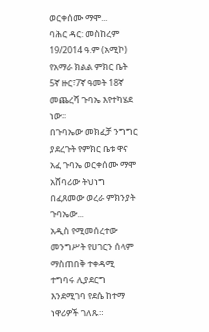ወርቀሰሙ ማሞ...
ባሕር ዳር: መስከረም 19/2014 ዓ.ም (አሚኮ) የአማራ ክልል ምክር ቤት 5ኛ ዙር፣7ኛ ዓመት 18ኛ መጨረሻ ጉባኤ እየተካሄደ ነው፡፡
በጉባኤው መክፈቻ ንግግር ያደረጉት የምክር ቤቱ ዋና አፈ ጉባኤ ወርቀሰሙ ማሞ አሸባሪው ትህነግ በፈጸመው ወረራ ምክንያት ጉባኤው...
አዲስ የሚመሰረተው መንግሥት የሀገርን ሰላም ማስጠበቅ ተቀዳሚ ተግባሩ ሊያደርግ እንደሚገባ የደሴ ከተማ ነዋሪዎች ገለጹ።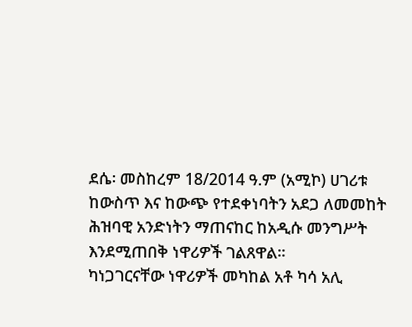ደሴ፡ መስከረም 18/2014 ዓ.ም (አሚኮ) ሀገሪቱ ከውስጥ እና ከውጭ የተደቀነባትን አደጋ ለመመከት ሕዝባዊ አንድነትን ማጠናከር ከአዲሱ መንግሥት እንደሚጠበቅ ነዋሪዎች ገልጸዋል።
ካነጋገርናቸው ነዋሪዎች መካከል አቶ ካሳ አሊ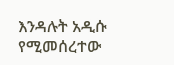እንዳሉት አዲሱ የሚመሰረተው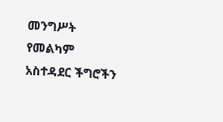መንግሥት የመልካም አስተዳደር ችግሮችን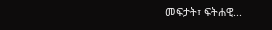መፍታት፣ ፍትሐዊ...